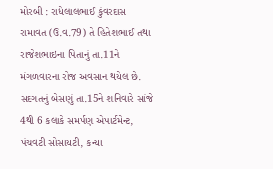મોરબી : રાધેલાલભાઈ કુંવરદાસ રામાવત (ઉ.વ.79) તે હિતેશભાઈ તથા રાજેશભાઇના પિતાનું તા.11ને મંગળવારના રોજ અવસાન થયેલ છે. સદગતનું બેસણું તા.15ને શનિવારે સાંજે 4થી 6 કલાકે સમર્પણ એપાર્ટમેન્ટ, પંચવટી સોસાયટી, કન્યા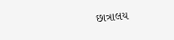છાત્રાલય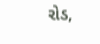રોડ,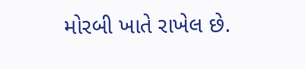મોરબી ખાતે રાખેલ છે.